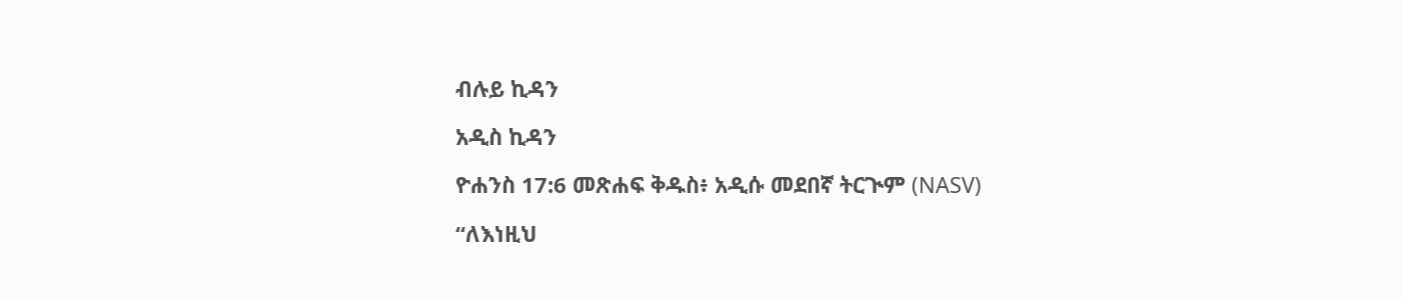ብሉይ ኪዳን

አዲስ ኪዳን

ዮሐንስ 17:6 መጽሐፍ ቅዱስ፥ አዲሱ መደበኛ ትርጒም (NASV)

“ለእነዚህ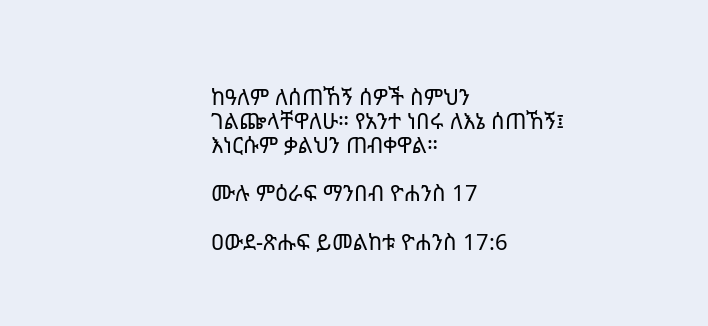ከዓለም ለሰጠኸኝ ሰዎች ስምህን ገልጬላቸዋለሁ። የአንተ ነበሩ ለእኔ ሰጠኸኝ፤ እነርሱም ቃልህን ጠብቀዋል።

ሙሉ ምዕራፍ ማንበብ ዮሐንስ 17

ዐውደ-ጽሑፍ ይመልከቱ ዮሐንስ 17:6